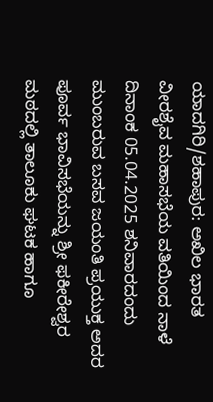ಯಾದಗಿರಿ/ಶಹಾಪುರ: ಅಖಿಲ ಭಾರತ ವೀರಶೈವ ಮಹಾಸಭೆಯ ವತಿಯಿಂದ ನಾಳೆ ದಿನಾಂಕ 05.04.2025 ಶನಿವಾರದಂದು ಮುಂಬರುವ ಬಸವ ಜಯಂತಿ ಪ್ರಯುಕ್ತ ಅದರ ಪೂರ್ವ ಭಾವಿಸಭೆಯನ್ನು ಶ್ರೀ ಫಕೀರೇಶ್ವರ ಮಠದಲ್ಲಿ ತಾಲೂಕು ಘಟಕ ಹಾಗೂ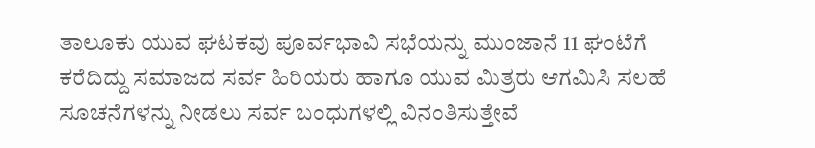ತಾಲೂಕು ಯುವ ಘಟಕವು ಪೂರ್ವಭಾವಿ ಸಭೆಯನ್ನು ಮುಂಜಾನೆ 11 ಘಂಟೆಗೆ ಕರೆದಿದ್ದು ಸಮಾಜದ ಸರ್ವ ಹಿರಿಯರು ಹಾಗೂ ಯುವ ಮಿತ್ರರು ಆಗಮಿಸಿ ಸಲಹೆ ಸೂಚನೆಗಳನ್ನು ನೀಡಲು ಸರ್ವ ಬಂಧುಗಳಲ್ಲಿ ವಿನಂತಿಸುತ್ತೇವೆ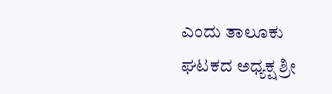ಎಂದು ತಾಲೂಕು ಘಟಕದ ಅಧ್ಯಕ್ಷ ಶ್ರೀ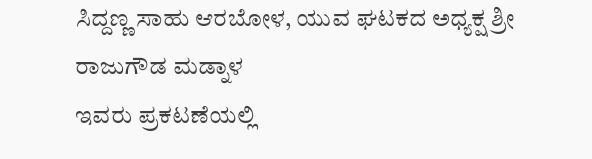ಸಿದ್ದಣ್ಣ ಸಾಹು ಆರಬೋಳ, ಯುವ ಘಟಕದ ಅಧ್ಯಕ್ಷ ಶ್ರೀ ರಾಜುಗೌಡ ಮಡ್ನಾಳ
ಇವರು ಪ್ರಕಟಣೆಯಲ್ಲಿ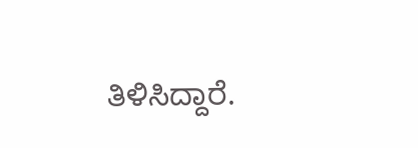ತಿಳಿಸಿದ್ದಾರೆ.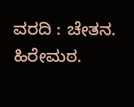ವರದಿ : ಚೇತನ. ಹಿರೇಮಠ.